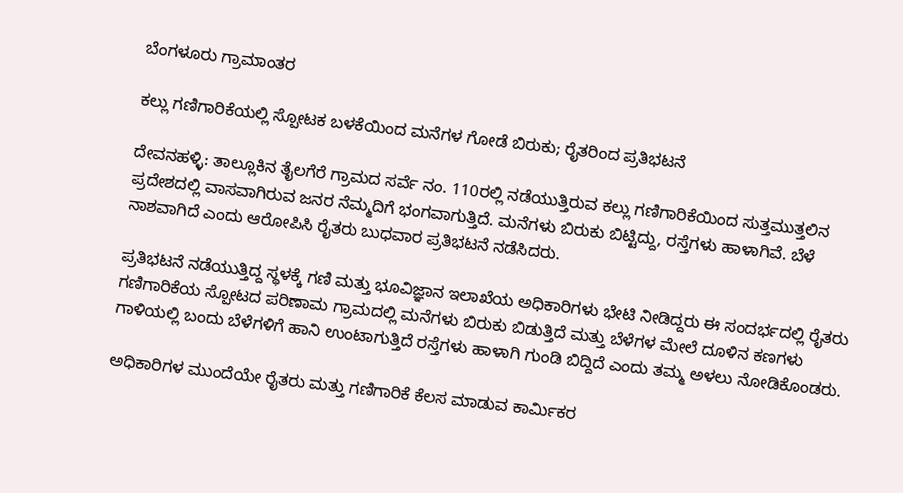ಬೆಂಗಳೂರು ಗ್ರಾಮಾಂತರ

ಕಲ್ಲು ಗಣಿಗಾರಿಕೆಯಲ್ಲಿ ಸ್ಪೋಟಕ ಬಳಕೆಯಿಂದ ಮನೆಗಳ ಗೋಡೆ ಬಿರುಕು; ರೈತರಿಂದ ಪ್ರತಿಭಟನೆ

ದೇವನಹಳ್ಳಿ: ತಾಲ್ಲೂಕಿನ ತೈಲಗೆರೆ ಗ್ರಾಮದ ಸರ್ವೆ ನಂ. 110ರಲ್ಲಿ ನಡೆಯುತ್ತಿರುವ ಕಲ್ಲು ಗಣಿಗಾರಿಕೆಯಿಂದ ಸುತ್ತಮುತ್ತಲಿನ ಪ್ರದೇಶದಲ್ಲಿ ವಾಸವಾಗಿರುವ ಜನರ ನೆಮ್ಮದಿಗೆ ಭಂಗವಾಗುತ್ತಿದೆ. ಮನೆಗಳು ಬಿರುಕು ಬಿಟ್ಟಿದ್ದು, ರಸ್ತೆಗಳು ಹಾಳಾಗಿವೆ. ಬೆಳೆ ನಾಶವಾಗಿದೆ ಎಂದು ಆರೋಪಿಸಿ ರೈತರು ಬುಧವಾರ ಪ್ರತಿಭಟನೆ ನಡೆಸಿದರು.

ಪ್ರತಿಭಟನೆ ನಡೆಯುತ್ತಿದ್ದ ಸ್ಥಳಕ್ಕೆ ಗಣಿ ಮತ್ತು ಭೂವಿಜ್ಞಾನ ಇಲಾಖೆಯ ಅಧಿಕಾರಿಗಳು ಭೇಟಿ ನೀಡಿದ್ದರು ಈ ಸಂದರ್ಭದಲ್ಲಿ ರೈತರು ಗಣಿಗಾರಿಕೆಯ ಸ್ಪೋಟದ ಪರಿಣಾಮ ಗ್ರಾಮದಲ್ಲಿ ಮನೆಗಳು ಬಿರುಕು ಬಿಡುತ್ತಿದೆ ಮತ್ತು ಬೆಳೆಗಳ ಮೇಲೆ ದೂಳಿನ ಕಣಗಳು ಗಾಳಿಯಲ್ಲಿ ಬಂದು ಬೆಳೆಗಳಿಗೆ ಹಾನಿ ಉಂಟಾಗುತ್ತಿದೆ ರಸ್ತೆಗಳು ಹಾಳಾಗಿ ಗುಂಡಿ ಬಿದ್ದಿದೆ ಎಂದು ತಮ್ಮ ಅಳಲು ನೋಡಿಕೊಂಡರು.

ಅಧಿಕಾರಿಗಳ ಮುಂದೆಯೇ ರೈತರು ಮತ್ತು ಗಣಿಗಾರಿಕೆ ಕೆಲಸ ಮಾಡುವ ಕಾರ್ಮಿಕರ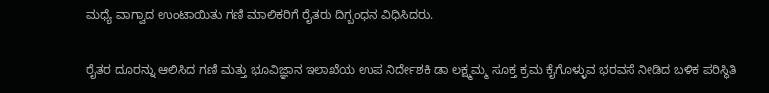ಮಧ್ಯೆ ವಾಗ್ವಾದ ಉಂಟಾಯಿತು ಗಣಿ ಮಾಲಿಕರಿಗೆ ರೈತರು ದಿಗ್ಬಂಧನ ವಿಧಿಸಿದರು.

ರೈತರ ದೂರನ್ನು ಆಲಿಸಿದ ಗಣಿ ಮತ್ತು ಭೂವಿಜ್ಞಾನ ಇಲಾಖೆಯ ಉಪ ನಿರ್ದೇಶಕಿ ಡಾ ಲಕ್ಷ್ಮಮ್ಮ ಸೂಕ್ತ ಕ್ರಮ ಕೈಗೊಳ್ಳುವ ಭರವಸೆ ನೀಡಿದ ಬಳಿಕ ಪರಿಸ್ಥಿತಿ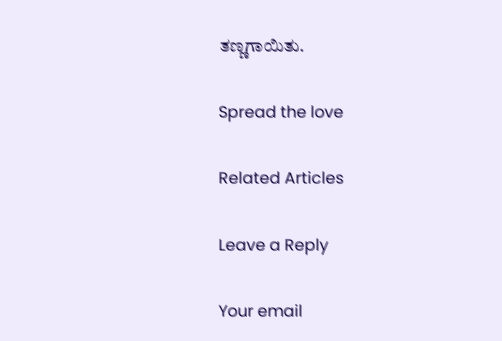ತಣ್ಣಗಾಯಿತು.

Spread the love

Related Articles

Leave a Reply

Your email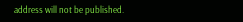address will not be published.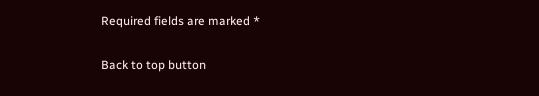Required fields are marked *

Back to top button